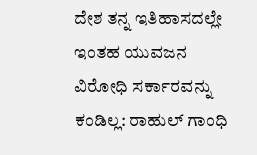ದೇಶ ತನ್ನ ಇತಿಹಾಸದಲ್ಲೇ ಇಂತಹ ಯುವಜನ ವಿರೋಧಿ ಸರ್ಕಾರವನ್ನು ಕಂಡಿಲ್ಲ: ರಾಹುಲ್‌ ಗಾಂಧಿ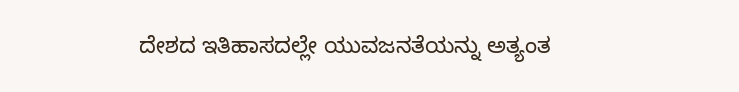ದೇಶದ ಇತಿಹಾಸದಲ್ಲೇ ಯುವಜನತೆಯನ್ನು ಅತ್ಯಂತ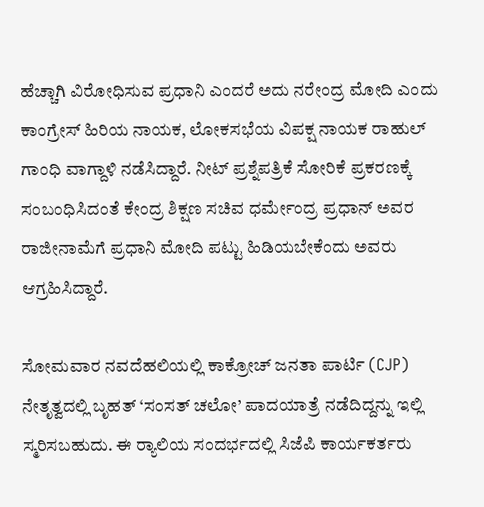ಹೆಚ್ಚಾಗಿ ವಿರೋಧಿಸುವ ಪ್ರಧಾನಿ ಎಂದರೆ ಅದು ನರೇಂದ್ರ ಮೋದಿ ಎಂದು ಕಾಂಗ್ರೇಸ್ ಹಿರಿಯ ನಾಯಕ, ಲೋಕಸಭೆಯ ವಿಪಕ್ಷ ನಾಯಕ ರಾಹುಲ್ ಗಾಂಧಿ ವಾಗ್ದಾಳಿ ನಡೆಸಿದ್ದಾರೆ. ನೀಟ್ ಪ್ರಶ್ನೆಪತ್ರಿಕೆ ಸೋರಿಕೆ ಪ್ರಕರಣಕ್ಕೆ ಸಂಬಂಧಿಸಿದಂತೆ ಕೇಂದ್ರ ಶಿಕ್ಷಣ ಸಚಿವ ಧರ್ಮೇಂದ್ರ ಪ್ರಧಾನ್ ಅವರ ರಾಜೀನಾಮೆಗೆ ಪ್ರಧಾನಿ ಮೋದಿ ಪಟ್ಟು ಹಿಡಿಯಬೇಕೆಂದು ಅವರು ಆಗ್ರಹಿಸಿದ್ದಾರೆ.

ಸೋಮವಾರ ನವದೆಹಲಿಯಲ್ಲಿ ಕಾಕ್ರೋಚ್ ಜನತಾ ಪಾರ್ಟಿ (CJP) ನೇತೃತ್ವದಲ್ಲಿ ಬೃಹತ್ ‘ಸಂಸತ್ ಚಲೋ’ ಪಾದಯಾತ್ರೆ ನಡೆದಿದ್ದನ್ನು ಇಲ್ಲಿ ಸ್ಮರಿಸಬಹುದು. ಈ ರ‍್ಯಾಲಿಯ ಸಂದರ್ಭದಲ್ಲಿ ಸಿಜೆಪಿ ಕಾರ್ಯಕರ್ತರು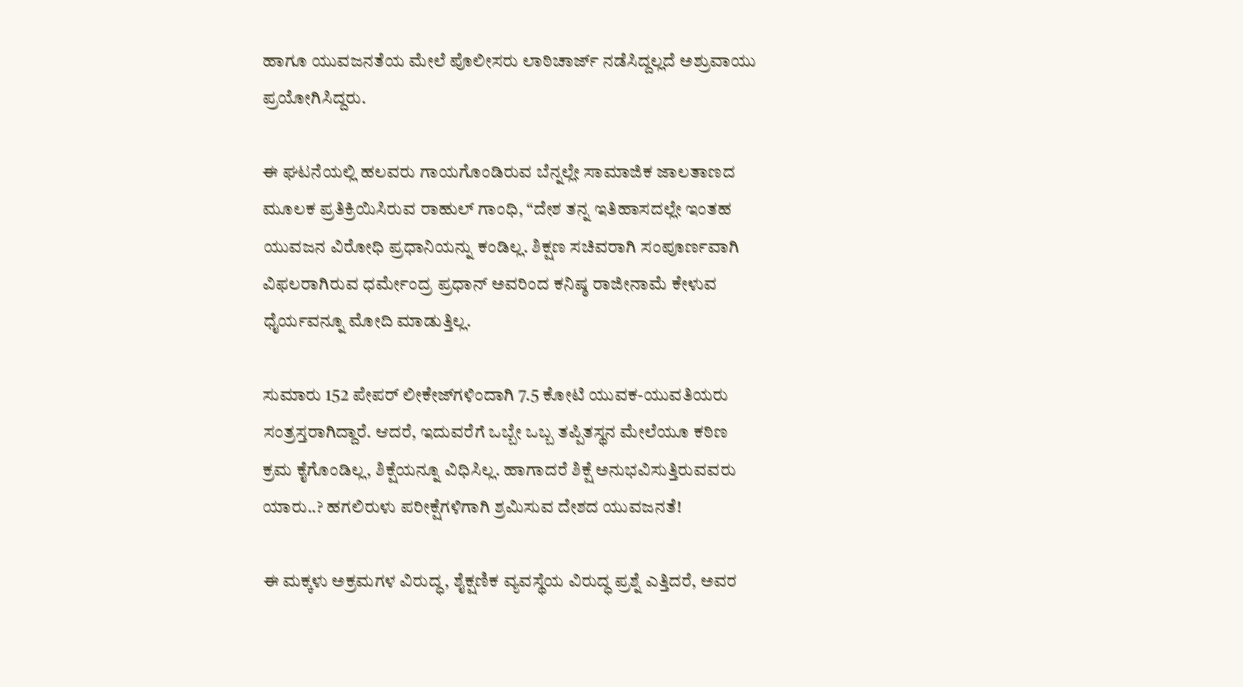ಹಾಗೂ ಯುವಜನತೆಯ ಮೇಲೆ ಪೊಲೀಸರು ಲಾಠಿಚಾರ್ಜ್ ನಡೆಸಿದ್ದಲ್ಲದೆ ಅಶ್ರುವಾಯು ಪ್ರಯೋಗಿಸಿದ್ದರು.

ಈ ಘಟನೆಯಲ್ಲಿ ಹಲವರು ಗಾಯಗೊಂಡಿರುವ ಬೆನ್ನಲ್ಲೇ ಸಾಮಾಜಿಕ ಜಾಲತಾಣದ ಮೂಲಕ ಪ್ರತಿಕ್ರಿಯಿಸಿರುವ ರಾಹುಲ್ ಗಾಂಧಿ, “ದೇಶ ತನ್ನ ಇತಿಹಾಸದಲ್ಲೇ ಇಂತಹ ಯುವಜನ ವಿರೋಧಿ ಪ್ರಧಾನಿಯನ್ನು ಕಂಡಿಲ್ಲ. ಶಿಕ್ಷಣ ಸಚಿವರಾಗಿ ಸಂಪೂರ್ಣವಾಗಿ ವಿಫಲರಾಗಿರುವ ಧರ್ಮೇಂದ್ರ ಪ್ರಧಾನ್ ಅವರಿಂದ ಕನಿಷ್ಠ ರಾಜೀನಾಮೆ ಕೇಳುವ ಧೈರ್ಯವನ್ನೂ ಮೋದಿ ಮಾಡುತ್ತಿಲ್ಲ.

ಸುಮಾರು 152 ಪೇಪರ್ ಲೀಕೇಜ್‌ಗಳಿಂದಾಗಿ 7.5 ಕೋಟಿ ಯುವಕ-ಯುವತಿಯರು ಸಂತ್ರಸ್ತರಾಗಿದ್ದಾರೆ. ಆದರೆ, ಇದುವರೆಗೆ ಒಬ್ಬೇ ಒಬ್ಬ ತಪ್ಪಿತಸ್ಥನ ಮೇಲೆಯೂ ಕಠಿಣ ಕ್ರಮ ಕೈಗೊಂಡಿಲ್ಲ, ಶಿಕ್ಷೆಯನ್ನೂ ವಿಧಿಸಿಲ್ಲ. ಹಾಗಾದರೆ ಶಿಕ್ಷೆ ಅನುಭವಿಸುತ್ತಿರುವವರು ಯಾರು..? ಹಗಲಿರುಳು ಪರೀಕ್ಷೆಗಳಿಗಾಗಿ ಶ್ರಮಿಸುವ ದೇಶದ ಯುವಜನತೆ!

ಈ ಮಕ್ಕಳು ಅಕ್ರಮಗಳ ವಿರುದ್ಧ, ಶೈಕ್ಷಣಿಕ ವ್ಯವಸ್ಥೆಯ ವಿರುದ್ಧ ಪ್ರಶ್ನೆ ಎತ್ತಿದರೆ, ಅವರ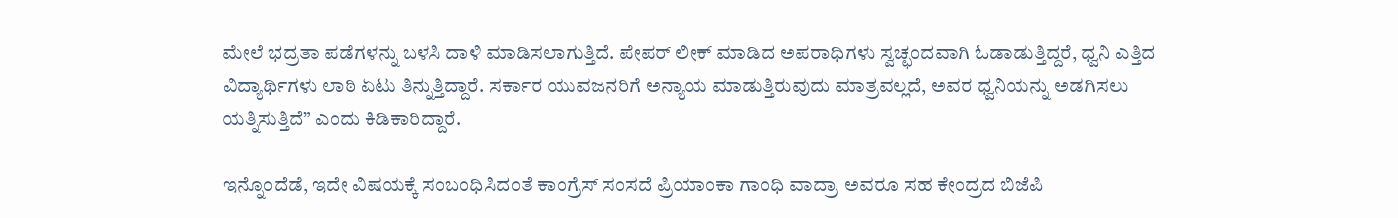ಮೇಲೆ ಭದ್ರತಾ ಪಡೆಗಳನ್ನು ಬಳಸಿ ದಾಳಿ ಮಾಡಿಸಲಾಗುತ್ತಿದೆ. ಪೇಪರ್ ಲೀಕ್ ಮಾಡಿದ ಅಪರಾಧಿಗಳು ಸ್ವಚ್ಛಂದವಾಗಿ ಓಡಾಡುತ್ತಿದ್ದರೆ, ಧ್ವನಿ ಎತ್ತಿದ ವಿದ್ಯಾರ್ಥಿಗಳು ಲಾಠಿ ಏಟು ತಿನ್ನುತ್ತಿದ್ದಾರೆ. ಸರ್ಕಾರ ಯುವಜನರಿಗೆ ಅನ್ಯಾಯ ಮಾಡುತ್ತಿರುವುದು ಮಾತ್ರವಲ್ಲದೆ, ಅವರ ಧ್ವನಿಯನ್ನು ಅಡಗಿಸಲು ಯತ್ನಿಸುತ್ತಿದೆ” ಎಂದು ಕಿಡಿಕಾರಿದ್ದಾರೆ.

ಇನ್ನೊಂದೆಡೆ, ಇದೇ ವಿಷಯಕ್ಕೆ ಸಂಬಂಧಿಸಿದಂತೆ ಕಾಂಗ್ರೆಸ್ ಸಂಸದೆ ಪ್ರಿಯಾಂಕಾ ಗಾಂಧಿ ವಾದ್ರಾ ಅವರೂ ಸಹ ಕೇಂದ್ರದ ಬಿಜೆಪಿ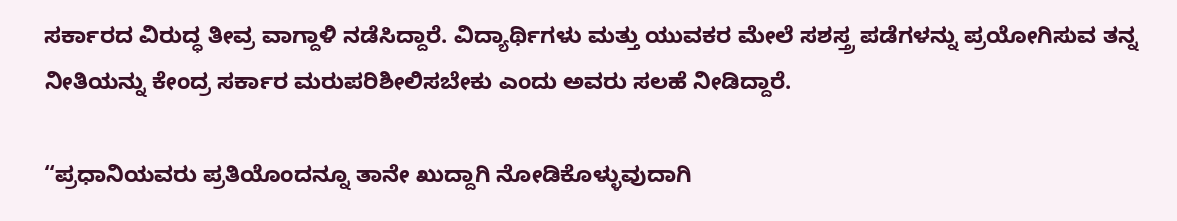ಸರ್ಕಾರದ ವಿರುದ್ಧ ತೀವ್ರ ವಾಗ್ದಾಳಿ ನಡೆಸಿದ್ದಾರೆ. ವಿದ್ಯಾರ್ಥಿಗಳು ಮತ್ತು ಯುವಕರ ಮೇಲೆ ಸಶಸ್ತ್ರ ಪಡೆಗಳನ್ನು ಪ್ರಯೋಗಿಸುವ ತನ್ನ ನೀತಿಯನ್ನು ಕೇಂದ್ರ ಸರ್ಕಾರ ಮರುಪರಿಶೀಲಿಸಬೇಕು ಎಂದು ಅವರು ಸಲಹೆ ನೀಡಿದ್ದಾರೆ.

“ಪ್ರಧಾನಿಯವರು ಪ್ರತಿಯೊಂದನ್ನೂ ತಾನೇ ಖುದ್ದಾಗಿ ನೋಡಿಕೊಳ್ಳುವುದಾಗಿ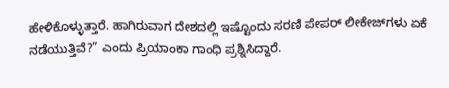ಹೇಳಿಕೊಳ್ಳುತ್ತಾರೆ. ಹಾಗಿರುವಾಗ ದೇಶದಲ್ಲಿ ಇಷ್ಟೊಂದು ಸರಣಿ ಪೇಪರ್ ಲೀಕೇಜ್‌ಗಳು ಏಕೆ ನಡೆಯುತ್ತಿವೆ?” ಎಂದು ಪ್ರಿಯಾಂಕಾ ಗಾಂಧಿ ಪ್ರಶ್ನಿಸಿದ್ದಾರೆ.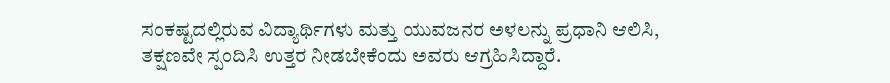ಸಂಕಷ್ಟದಲ್ಲಿರುವ ವಿದ್ಯಾರ್ಥಿಗಳು ಮತ್ತು ಯುವಜನರ ಅಳಲನ್ನು ಪ್ರಧಾನಿ ಆಲಿಸಿ, ತಕ್ಷಣವೇ ಸ್ಪಂದಿಸಿ ಉತ್ತರ ನೀಡಬೇಕೆಂದು ಅವರು ಆಗ್ರಹಿಸಿದ್ದಾರೆ.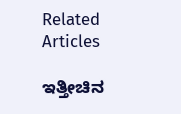Related Articles

ಇತ್ತೀಚಿನ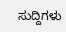ಸುದ್ದಿಗಳು